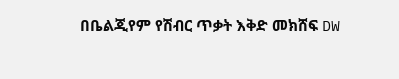በቤልጂየም የሽብር ጥቃት እቅድ መክሸፍ DW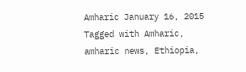Amharic January 16, 2015 Tagged with Amharic, amharic news, Ethiopia,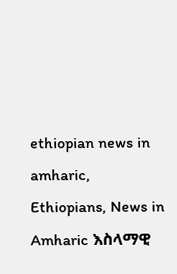ethiopian news in amharic, Ethiopians, News in Amharic እስላማዊ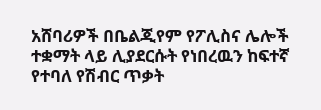አሸባሪዎች በቤልጂየም የፖሊስና ሌሎች ተቋማት ላይ ሊያደርሱት የነበረዉን ከፍተኛ የተባለ የሽብር ጥቃት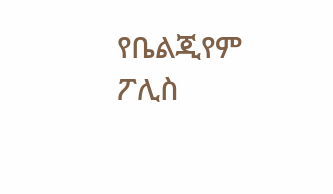የቤልጂየም ፖሊስ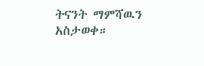ትናንት ማምሻዉን አስታወቀ።